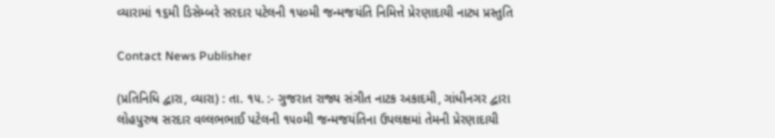વ્યારામાં ૧૬મી ડિસેમ્બરે સરદાર પટેલની ૧૫૦મી જન્મજયંતિ નિમિત્તે પ્રેરણાદાયી નાટ્ય પ્રસ્તુતિ

Contact News Publisher

(પ્રતિનિધિ દ્વારા, વ્યારા) : તા. ૧૫. :- ગુજરાત રાજ્ય સંગીત નાટક અકાદમી, ગાંધીનગર દ્વારા લોહપુરુષ સરદાર વલ્લભભાઈ પટેલની ૧૫૦મી જન્મજયંતિના ઉપલક્ષમાં તેમની પ્રેરણાદાયી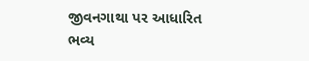જીવનગાથા પર આધારિત ભવ્ય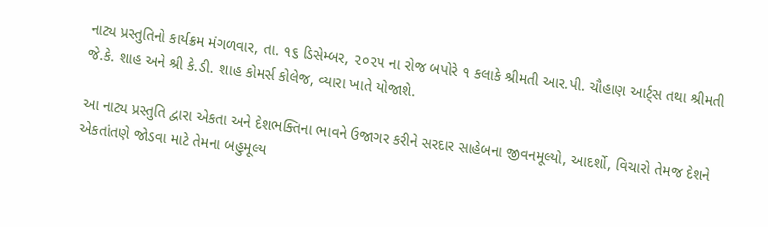નાટ્ય પ્રસ્તુતિનો કાર્યક્રમ મંગળવાર, તા. ૧૬ ડિસેમ્બર, ૨૦૨૫ ના રોજ બપોરે ૧ કલાકે શ્રીમતી આર.પી. ચૌહાણ આર્ટ્સ તથા શ્રીમતી જે.કે. શાહ અને શ્રી કે.ડી. શાહ કોમર્સ કોલેજ, વ્યારા ખાતે યોજાશે.

આ નાટ્ય પ્રસ્તુતિ દ્વારા એકતા અને દેશભક્તિના ભાવને ઉજાગર કરીને સરદાર સાહેબના જીવનમૂલ્યો, આદર્શો, વિચારો તેમજ દેશને એકતાંતણે જોડવા માટે તેમના બહુમૂલ્ય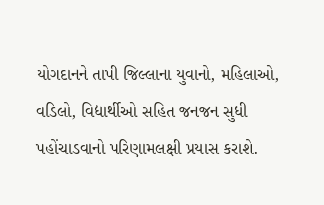યોગદાનને તાપી જિલ્લાના યુવાનો, મહિલાઓ, વડિલો, વિદ્યાર્થીઓ સહિત જનજન સુધી પહોંચાડવાનો પરિણામલક્ષી પ્રયાસ કરાશે.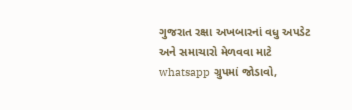ગુજરાત રક્ષા અખબારનાં વધુ અપડેટ અને સમાચારો મેળવવા માટે whatsapp ગ્રુપમાં જોડાવો,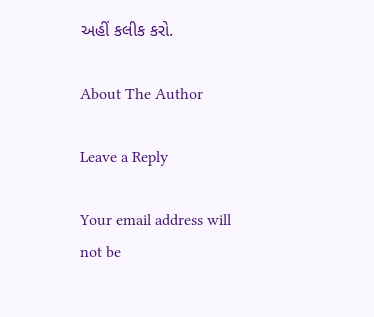અહીં કલીક કરો.

About The Author

Leave a Reply

Your email address will not be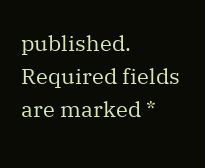published. Required fields are marked *